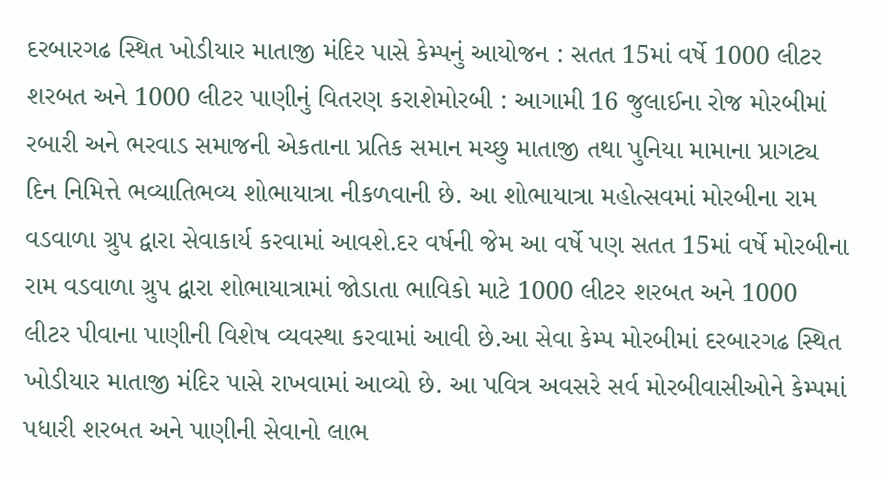દરબારગઢ સ્થિત ખોડીયાર માતાજી મંદિર પાસે કેમ્પનું આયોજન : સતત 15માં વર્ષે 1000 લીટર શરબત અને 1000 લીટર પાણીનું વિતરણ કરાશેમોરબી : આગામી 16 જુલાઈના રોજ મોરબીમાં રબારી અને ભરવાડ સમાજની એકતાના પ્રતિક સમાન મચ્છુ માતાજી તથા પુનિયા મામાના પ્રાગટ્ય દિન નિમિત્તે ભવ્યાતિભવ્ય શોભાયાત્રા નીકળવાની છે. આ શોભાયાત્રા મહોત્સવમાં મોરબીના રામ વડવાળા ગ્રુપ દ્વારા સેવાકાર્ય કરવામાં આવશે.દર વર્ષની જેમ આ વર્ષે પણ સતત 15માં વર્ષે મોરબીના રામ વડવાળા ગ્રુપ દ્વારા શોભાયાત્રામાં જોડાતા ભાવિકો માટે 1000 લીટર શરબત અને 1000 લીટર પીવાના પાણીની વિશેષ વ્યવસ્થા કરવામાં આવી છે.આ સેવા કેમ્પ મોરબીમાં દરબારગઢ સ્થિત ખોડીયાર માતાજી મંદિર પાસે રાખવામાં આવ્યો છે. આ પવિત્ર અવસરે સર્વ મોરબીવાસીઓને કેમ્પમાં પધારી શરબત અને પાણીની સેવાનો લાભ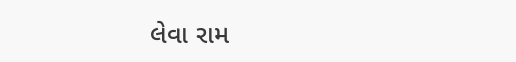લેવા રામ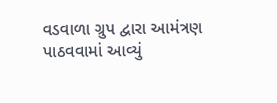વડવાળા ગ્રુપ દ્વારા આમંત્રણ પાઠવવામાં આવ્યું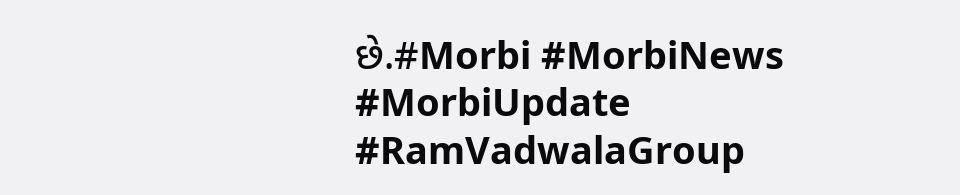છે.#Morbi #MorbiNews #MorbiUpdate #RamVadwalaGroup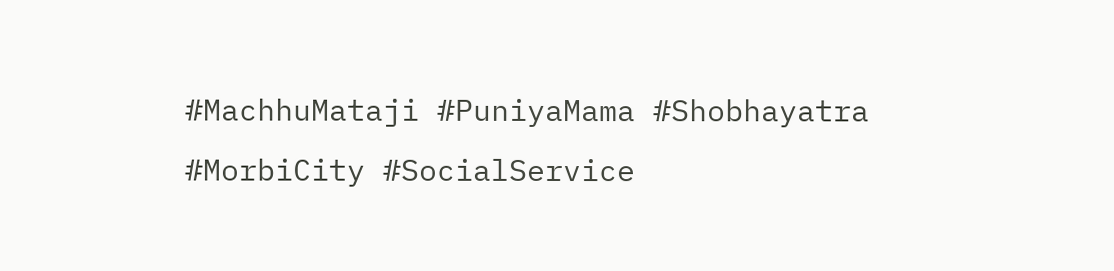#MachhuMataji #PuniyaMama #Shobhayatra #MorbiCity #SocialService